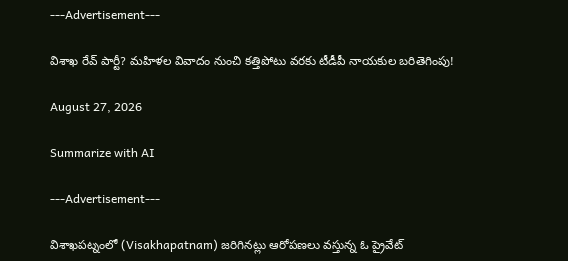---Advertisement---

విశాఖ రేవ్‌ పార్టీ? మహిళల వివాదం నుంచి కత్తిపోటు వరకు టీడీపీ నాయకుల బరితెగింపు!

August 27, 2026

Summarize with AI

---Advertisement---

విశాఖపట్నంలో (Visakhapatnam) జరిగినట్లు ఆరోపణలు వస్తున్న ఓ ప్రైవేట్‌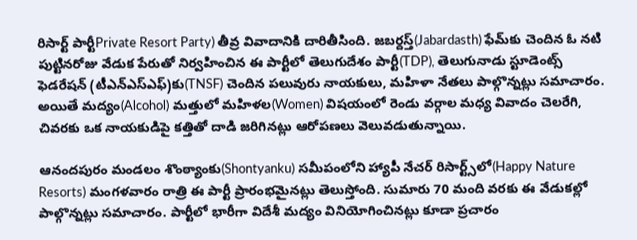రిసార్ట్‌ పార్టీPrivate Resort Party) తీవ్ర వివాదానికి దారితీసింది. జబర్దస్త్‌(Jabardasth) ఫేమ్‌కు చెందిన ఓ నటి పుట్టినరోజు వేడుక పేరుతో నిర్వహించిన ఈ పార్టీలో తెలుగుదేశం పార్టీ(TDP), తెలుగునాడు స్టూడెంట్స్‌ ఫెడరేషన్‌ (టీఎన్‌ఎస్‌ఎఫ్‌)కు(TNSF) చెందిన పలువురు నాయకులు, మహిళా నేతలు పాల్గొన్నట్లు సమాచారం. అయితే మద్యం(Alcohol) మత్తులో మహిళల(Women) విషయంలో రెండు వర్గాల మధ్య వివాదం చెలరేగి, చివరకు ఒక నాయకుడిపై కత్తితో దాడి జరిగినట్లు ఆరోపణలు వెలువడుతున్నాయి.

ఆనందపురం మండలం శొంఠ్యాంకు(Shontyanku) సమీపంలోని హ్యాపీ నేచర్‌ రిసార్ట్స్‌లో(Happy Nature Resorts) మంగళవారం రాత్రి ఈ పార్టీ ప్రారంభమైనట్లు తెలుస్తోంది. సుమారు 70 మంది వరకు ఈ వేడుకల్లో పాల్గొన్నట్లు సమాచారం. పార్టీలో భారీగా విదేశీ మద్యం వినియోగించినట్లు కూడా ప్రచారం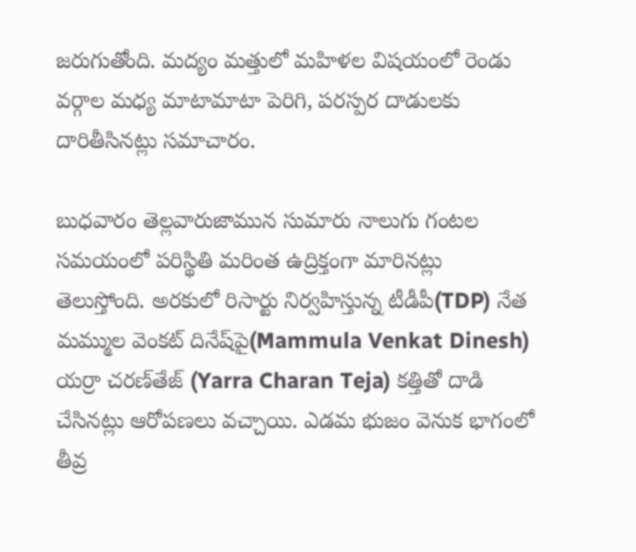జరుగుతోంది. మద్యం మత్తులో మహిళల విషయంలో రెండు వర్గాల మధ్య మాటామాటా పెరిగి, పరస్పర దాడులకు దారితీసినట్లు సమాచారం.

బుధవారం తెల్లవారుజామున సుమారు నాలుగు గంటల సమయంలో పరిస్థితి మరింత ఉద్రిక్తంగా మారినట్లు తెలుస్తోంది. అరకులో రిసార్టు నిర్వహిస్తున్న టీడీపీ(TDP) నేత మమ్ముల వెంకట్‌ దినేష్‌పై(Mammula Venkat Dinesh) యర్రా చరణ్‌తేజ్‌ (Yarra Charan Teja) కత్తితో దాడి చేసినట్లు ఆరోపణలు వచ్చాయి. ఎడమ భుజం వెనుక భాగంలో తీవ్ర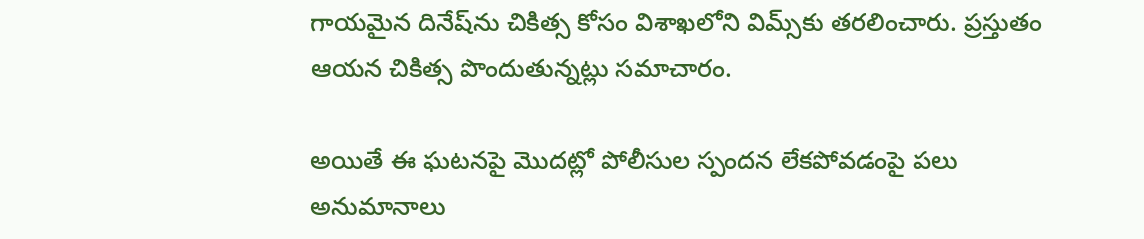గాయమైన దినేష్‌ను చికిత్స కోసం విశాఖలోని విమ్స్‌కు తరలించారు. ప్రస్తుతం ఆయన చికిత్స పొందుతున్నట్లు సమాచారం.

అయితే ఈ ఘటనపై మొదట్లో పోలీసుల స్పందన లేకపోవడంపై పలు అనుమానాలు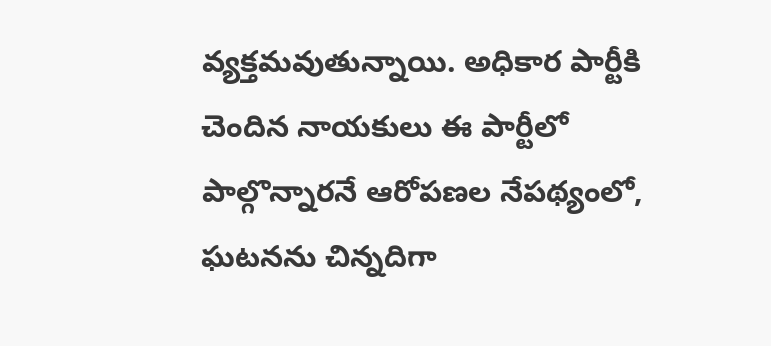వ్యక్తమవుతున్నాయి. అధికార పార్టీకి చెందిన నాయకులు ఈ పార్టీలో పాల్గొన్నారనే ఆరోపణల నేపథ్యంలో, ఘటనను చిన్నదిగా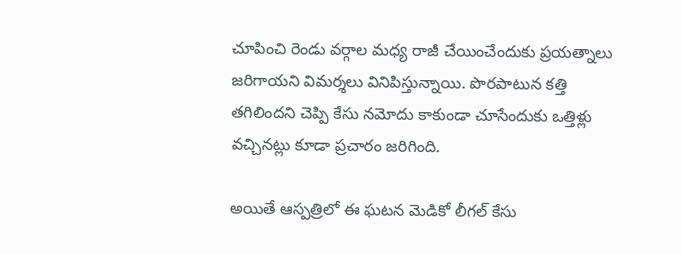చూపించి రెండు వర్గాల మధ్య రాజీ చేయించేందుకు ప్రయత్నాలు జరిగాయని విమర్శలు వినిపిస్తున్నాయి. పొరపాటున కత్తి తగిలిందని చెప్పి కేసు నమోదు కాకుండా చూసేందుకు ఒత్తిళ్లు వచ్చినట్లు కూడా ప్రచారం జరిగింది.

అయితే ఆస్పత్రిలో ఈ ఘటన మెడికో లీగల్‌ కేసు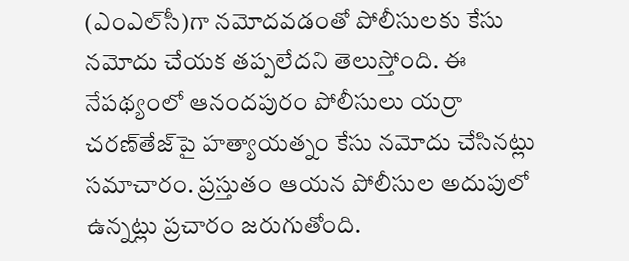(ఎంఎల్‌సీ)గా నమోదవడంతో పోలీసులకు కేసు నమోదు చేయక తప్పలేదని తెలుస్తోంది. ఈ నేపథ్యంలో ఆనందపురం పోలీసులు యర్రా చరణ్‌తేజ్‌పై హత్యాయత్నం కేసు నమోదు చేసినట్లు సమాచారం. ప్రస్తుతం ఆయన పోలీసుల అదుపులో ఉన్నట్లు ప్రచారం జరుగుతోంది.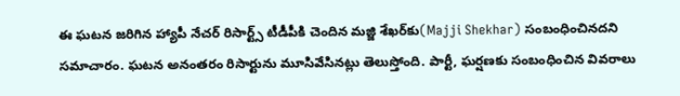ఈ ఘటన జరిగిన హ్యాపీ నేచర్‌ రిసార్ట్స్‌ టీడీపీకి చెందిన మజ్జి శేఖర్‌కు(Majji Shekhar) సంబంధించినదని సమాచారం. ఘటన అనంతరం రిసార్టును మూసివేసినట్లు తెలుస్తోంది. పార్టీ, ఘర్షణకు సంబంధించిన వివరాలు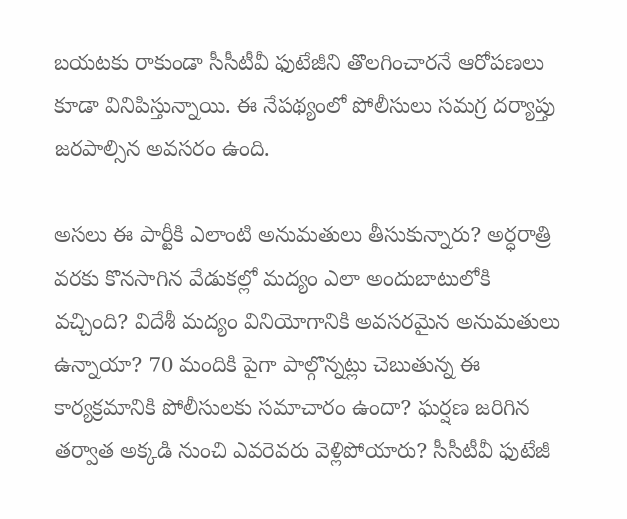బయటకు రాకుండా సీసీటీవీ ఫుటేజీని తొలగించారనే ఆరోపణలు కూడా వినిపిస్తున్నాయి. ఈ నేపథ్యంలో పోలీసులు సమగ్ర దర్యాప్తు జరపాల్సిన అవసరం ఉంది.

అసలు ఈ పార్టీకి ఎలాంటి అనుమతులు తీసుకున్నారు? అర్ధరాత్రి వరకు కొనసాగిన వేడుకల్లో మద్యం ఎలా అందుబాటులోకి వచ్చింది? విదేశీ మద్యం వినియోగానికి అవసరమైన అనుమతులు ఉన్నాయా? 70 మందికి పైగా పాల్గొన్నట్లు చెబుతున్న ఈ కార్యక్రమానికి పోలీసులకు సమాచారం ఉందా? ఘర్షణ జరిగిన తర్వాత అక్కడి నుంచి ఎవరెవరు వెళ్లిపోయారు? సీసీటీవీ ఫుటేజీ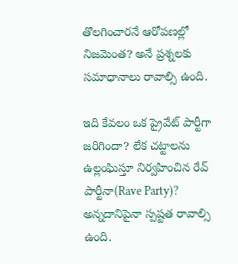తొలగించారనే ఆరోపణల్లో నిజమెంత? అనే ప్రశ్నలకు సమాధానాలు రావాల్సి ఉంది.

ఇది కేవలం ఒక ప్రైవేట్‌ పార్టీగా జరిగిందా? లేక చట్టాలను ఉల్లంఘిస్తూ నిర్వహించిన రేవ్‌ పార్టీనా(Rave Party)? అన్నదానిపైనా స్పష్టత రావాల్సి ఉంది.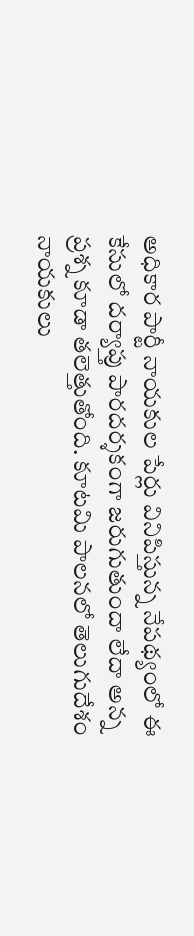అధికార పార్టీ నాయకుల పేర్లు వినిపిస్తున్న నేపథ్యంలో ఈ కేసులో దర్యాప్తు పారదర్శకంగా జరుగుతుందా లేదా అన్న ప్రశ్న కూడా తలెత్తుతోంది. కూటమి పాలనలో తెలుగుదేశం నాయకులు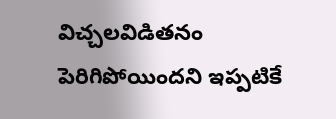విచ్చలవిడితనం పెరిగిపోయిందని ఇప్పటికే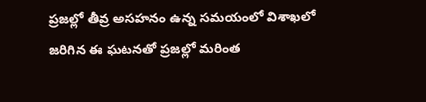ప్రజల్లో తీవ్ర అసహనం ఉన్న సమయంలో విశాఖలో జరిగిన ఈ ఘటనతో ప్రజల్లో మరింత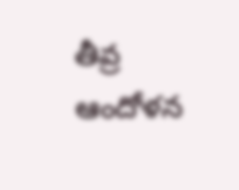తీవ్ర ఆందోళన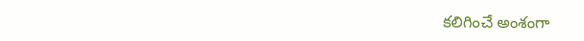కలిగించే అంశంగా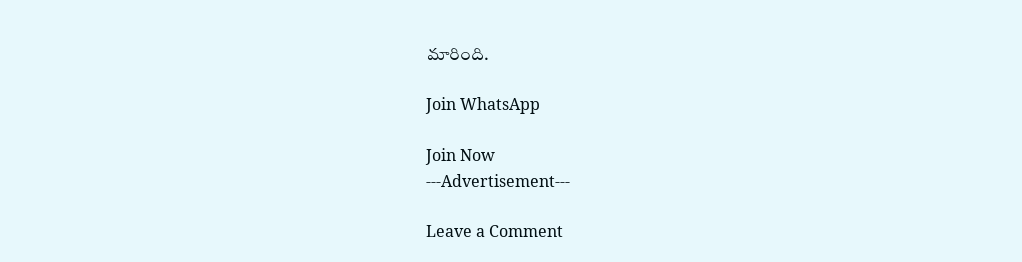మారింది.

Join WhatsApp

Join Now
---Advertisement---

Leave a Comment